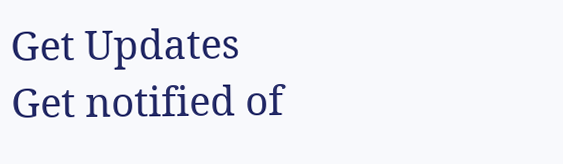Get Updates
Get notified of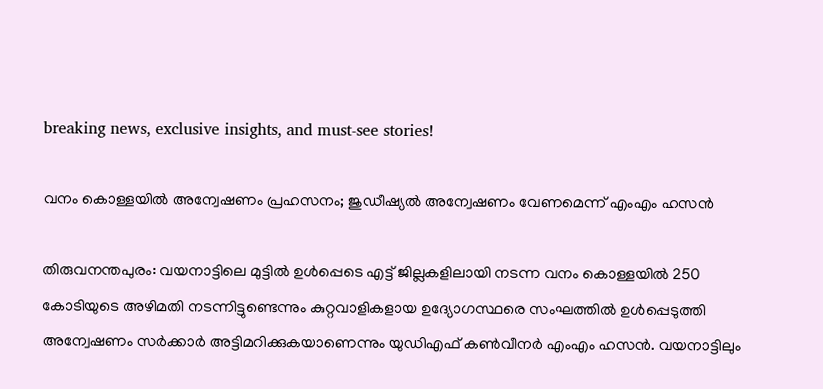breaking news, exclusive insights, and must-see stories!

വനം കൊള്ളയില്‍ അന്വേഷണം പ്രഹസനം; ജുഡീഷ്യല്‍ അന്വേഷണം വേണമെന്ന് എംഎം ഹസന്‍

തിരുവനന്തപുരം: വയനാട്ടിലെ മുട്ടില്‍ ഉള്‍പ്പെടെ എട്ട് ജില്ലകളിലായി നടന്ന വനം കൊള്ളയില്‍ 250 കോടിയുടെ അഴിമതി നടന്നിട്ടുണ്ടെന്നും കുറ്റവാളികളായ ഉദ്യോഗസ്ഥരെ സംഘത്തില്‍ ഉള്‍പ്പെടുത്തി അന്വേഷണം സര്‍ക്കാര്‍ അട്ടിമറിക്കുകയാണെന്നും യുഡിഎഫ് കണ്‍വീനര്‍ എംഎം ഹസന്‍. വയനാട്ടിലും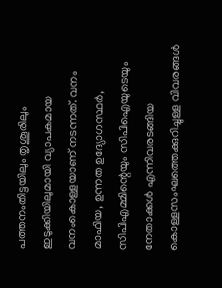പത്തനംതിട്ടയിലും തൃശൂരിലും ഇടുക്കിയിലുമായി വ്യാപകമായ വനംകൊള്ളയാണ് നടന്നത്. വനം മാഫിയ, ഉന്നത ഉദ്യോഗസ്ഥര്‍, സിപിഎമ്മിന്റെയും സിപിഐയുടെയും നേതാക്കള്‍ എന്നിവരടങ്ങിയ കൊള്ളസംഘത്തെക്കുറിച്ചുള്ള വിവരങ്ങള്‍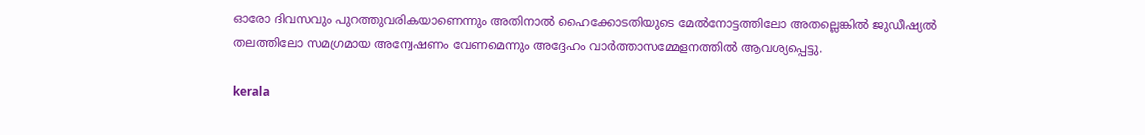ഓരോ ദിവസവും പുറത്തുവരികയാണെന്നും അതിനാല്‍ ഹൈക്കോടതിയുടെ മേല്‍നോട്ടത്തിലോ അതല്ലെങ്കില്‍ ജുഡീഷ്യല്‍ തലത്തിലോ സമഗ്രമായ അന്വേഷണം വേണമെന്നും അദ്ദേഹം വാര്‍ത്താസമ്മേളനത്തില്‍ ആവശ്യപ്പെട്ടു.

kerala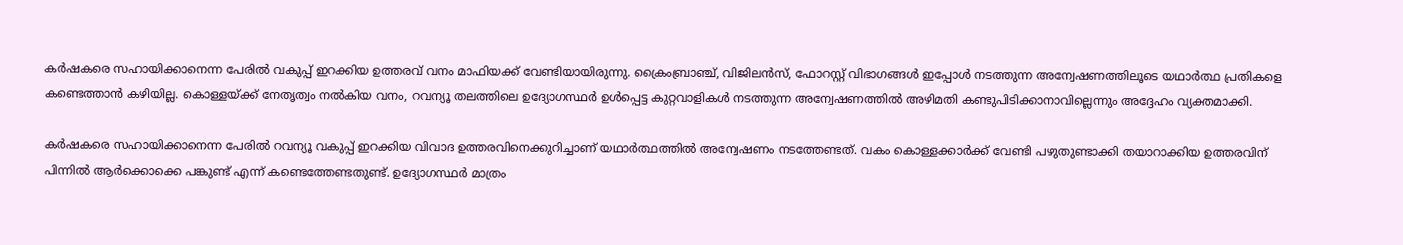കര്‍ഷകരെ സഹായിക്കാനെന്ന പേരില്‍ വകുപ്പ് ഇറക്കിയ ഉത്തരവ് വനം മാഫിയക്ക് വേണ്ടിയായിരുന്നു. ക്രൈംബ്രാഞ്ച്, വിജിലന്‍സ്, ഫോറസ്റ്റ് വിഭാഗങ്ങള്‍ ഇപ്പോള്‍ നടത്തുന്ന അന്വേഷണത്തിലൂടെ യഥാര്‍ത്ഥ പ്രതികളെ കണ്ടെത്താന്‍ കഴിയില്ല. കൊള്ളയ്ക്ക് നേതൃത്വം നല്‍കിയ വനം, റവന്യൂ തലത്തിലെ ഉദ്യോഗസ്ഥര്‍ ഉള്‍പ്പെട്ട കുറ്റവാളികള്‍ നടത്തുന്ന അന്വേഷണത്തില്‍ അഴിമതി കണ്ടുപിടിക്കാനാവില്ലെന്നും അദ്ദേഹം വ്യക്തമാക്കി.

കര്‍ഷകരെ സഹായിക്കാനെന്ന പേരില്‍ റവന്യൂ വകുപ്പ് ഇറക്കിയ വിവാദ ഉത്തരവിനെക്കുറിച്ചാണ് യഥാര്‍ത്ഥത്തില്‍ അന്വേഷണം നടത്തേണ്ടത്. വകം കൊള്ളക്കാര്‍ക്ക് വേണ്ടി പഴുതുണ്ടാക്കി തയാറാക്കിയ ഉത്തരവിന് പിന്നില്‍ ആര്‍ക്കൊക്കെ പങ്കുണ്ട് എന്ന് കണ്ടെത്തേണ്ടതുണ്ട്. ഉദ്യോഗസ്ഥര്‍ മാത്രം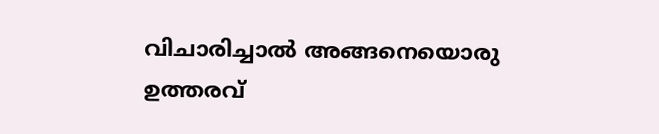വിചാരിച്ചാല്‍ അങ്ങനെയൊരു ഉത്തരവ്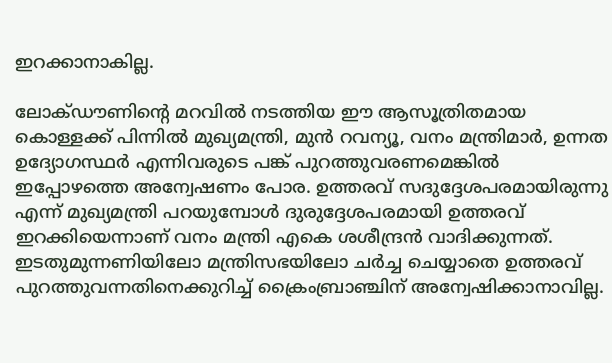ഇറക്കാനാകില്ല.

ലോക്ഡൗണിന്റെ മറവില്‍ നടത്തിയ ഈ ആസൂത്രിതമായ കൊള്ളക്ക് പിന്നില്‍ മുഖ്യമന്ത്രി, മുന്‍ റവന്യൂ, വനം മന്ത്രിമാര്‍, ഉന്നത ഉദ്യോഗസ്ഥര്‍ എന്നിവരുടെ പങ്ക് പുറത്തുവരണമെങ്കില്‍ ഇപ്പോഴത്തെ അന്വേഷണം പോര. ഉത്തരവ് സദുദ്ദേശപരമായിരുന്നു എന്ന് മുഖ്യമന്ത്രി പറയുമ്പോള്‍ ദുരുദ്ദേശപരമായി ഉത്തരവ് ഇറക്കിയെന്നാണ് വനം മന്ത്രി എകെ ശശീന്ദ്രന്‍ വാദിക്കുന്നത്. ഇടതുമുന്നണിയിലോ മന്ത്രിസഭയിലോ ചര്‍ച്ച ചെയ്യാതെ ഉത്തരവ് പുറത്തുവന്നതിനെക്കുറിച്ച് ക്രൈംബ്രാഞ്ചിന് അന്വേഷിക്കാനാവില്ല.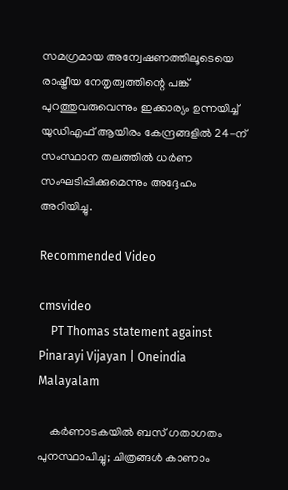സമഗ്രമായ അന്വേഷണത്തിലൂടെയെ രാഷ്ട്രീയ നേതൃത്വത്തിന്റെ പങ്ക് പുറത്തുവരുവെന്നും ഇക്കാര്യം ഉന്നയിച്ച് യുഡിഎഫ് ആയിരം കേന്ദ്രങ്ങളില്‍ 24-ന് സംസ്ഥാന തലത്തില്‍ ധര്‍ണ സംഘടിപ്പിക്കുമെന്നും അദ്ദേഹം അറിയിച്ചു.

Recommended Video

cmsvideo
    PT Thomas statement against Pinarayi Vijayan | Oneindia Malayalam

    കര്‍ണാടകയില്‍ ബസ് ഗതാഗതം പുനസ്ഥാപിച്ചു; ചിത്രങ്ങള്‍ കാണാം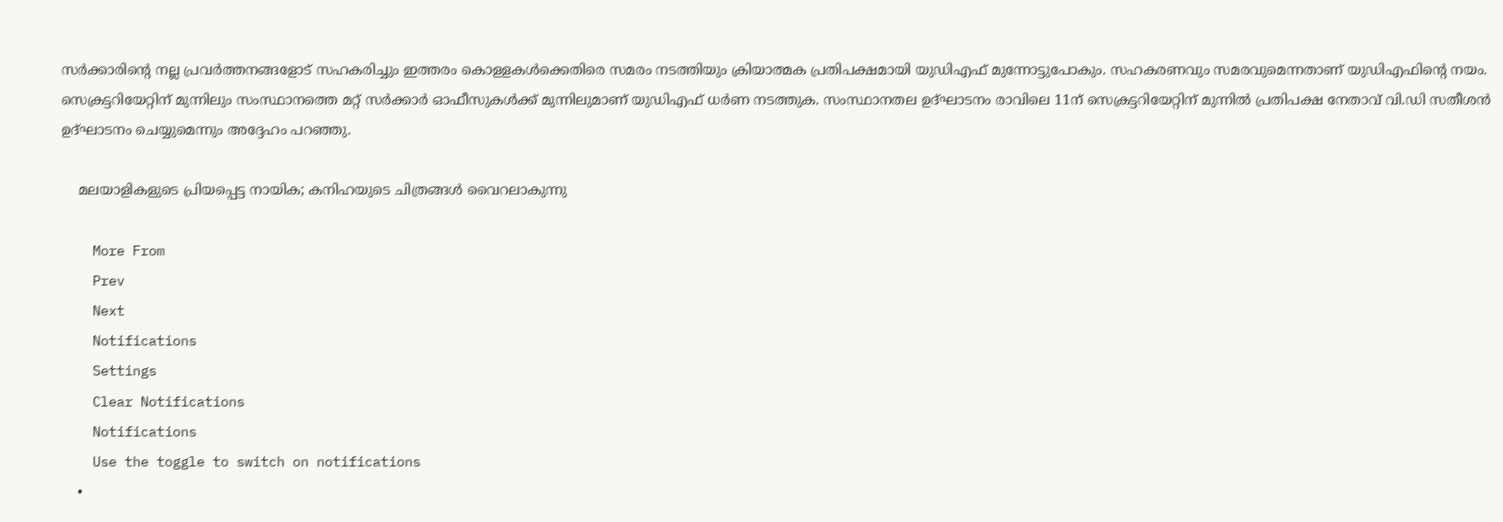സര്‍ക്കാരിന്റെ നല്ല പ്രവര്‍ത്തനങ്ങളോട് സഹകരിച്ചും ഇത്തരം കൊളളകള്‍ക്കെതിരെ സമരം നടത്തിയും ക്രിയാത്മക പ്രതിപക്ഷമായി യുഡിഎഫ് മുന്നോട്ടുപോകും. സഹകരണവും സമരവുമെന്നതാണ് യുഡിഎഫിന്റെ നയം. സെക്രട്ടറിയേറ്റിന് മുന്നിലും സംസ്ഥാനത്തെ മറ്റ് സര്‍ക്കാര്‍ ഓഫീസുകള്‍ക്ക് മുന്നിലുമാണ് യുഡിഎഫ് ധര്‍ണ നടത്തുക. സംസ്ഥാനതല ഉദ്ഘാടനം രാവിലെ 11ന് സെക്രട്ടറിയേറ്റിന് മുന്നില്‍ പ്രതിപക്ഷ നേതാവ് വി.ഡി സതീശന്‍ ഉദ്ഘാടനം ചെയ്യുമെന്നും അദ്ദേഹം പറഞ്ഞു.

    മലയാളികളുടെ പ്രിയപ്പെട്ട നായിക; കനിഹയുടെ ചിത്രങ്ങൾ വൈറലാകുന്നു

    More From
    Prev
    Next
    Notifications
    Settings
    Clear Notifications
    Notifications
    Use the toggle to switch on notifications
    •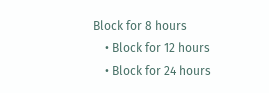Block for 8 hours
    • Block for 12 hours
    • Block for 24 hours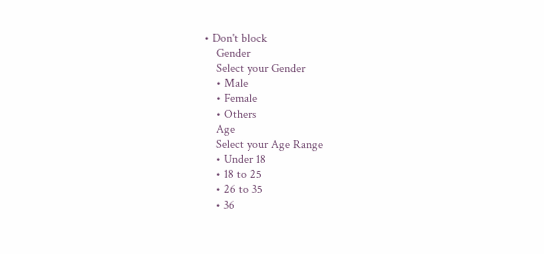• Don't block
    Gender
    Select your Gender
    • Male
    • Female
    • Others
    Age
    Select your Age Range
    • Under 18
    • 18 to 25
    • 26 to 35
    • 36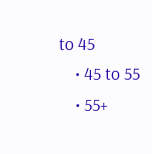to 45
    • 45 to 55
    • 55+